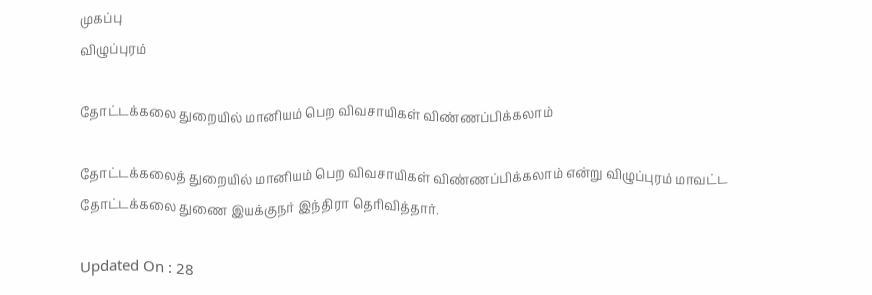முகப்பு
விழுப்புரம்

தோட்டக்கலை துறையில் மானியம் பெற விவசாயிகள் விண்ணப்பிக்கலாம்

தோட்டக்கலைத் துறையில் மானியம் பெற விவசாயிகள் விண்ணப்பிக்கலாம் என்று விழுப்புரம் மாவட்ட தோட்டக்கலை துணை இயக்குநர் இந்திரா தெரிவித்தார்.

Updated On : 28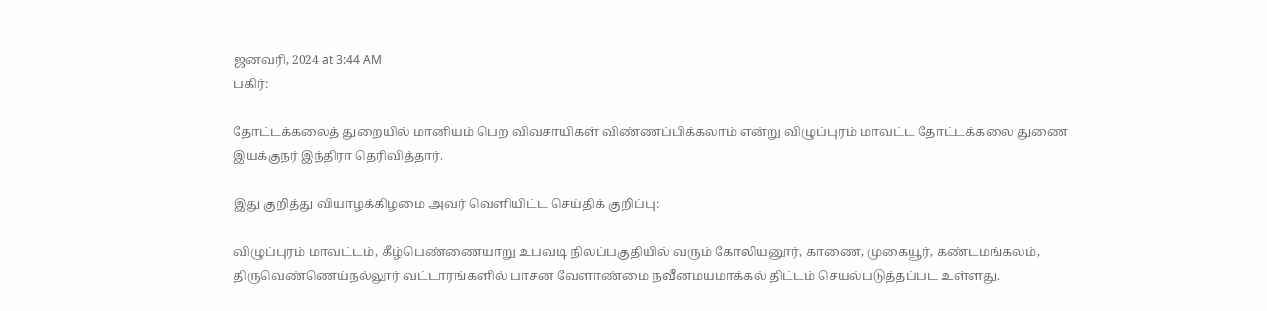ஜனவரி, 2024 at 3:44 AM
பகிர்:

தோட்டக்கலைத் துறையில் மானியம் பெற விவசாயிகள் விண்ணப்பிக்கலாம் என்று விழுப்புரம் மாவட்ட தோட்டக்கலை துணை இயக்குநர் இந்திரா தெரிவித்தார்.

இது குறித்து வியாழக்கிழமை அவர் வெளியிட்ட செய்திக் குறிப்பு:

விழுப்புரம் மாவட்டம், கீழ்பெண்ணையாறு உபவடி நிலப்பகுதியில் வரும் கோலியனூர், காணை, முகையூர், கண்டமங்கலம், திருவெண்ணெய்நல்லூர் வட்டாரங்களில் பாசன வேளாண்மை நவீனமயமாக்கல் திட்டம் செயல்படுத்தப்பட உள்ளது.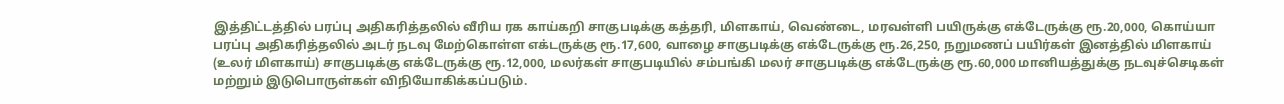இத்திட்டத்தில் பரப்பு அதிகரித்தலில் வீரிய ரக காய்கறி சாகுபடிக்கு கத்தரி, மிளகாய், வெண்டை, மரவள்ளி பயிருக்கு எக்டேருக்கு ரூ.20,000, கொய்யா பரப்பு அதிகரித்தலில் அடர் நடவு மேற்கொள்ள எக்டருக்கு ரூ.17,600, வாழை சாகுபடிக்கு எக்டேருக்கு ரூ.26,250, நறுமணப் பயிர்கள் இனத்தில் மிளகாய் (உலர் மிளகாய்) சாகுபடிக்கு எக்டேருக்கு ரூ.12,000, மலர்கள் சாகுபடியில் சம்பங்கி மலர் சாகுபடிக்கு எக்டேருக்கு ரூ.60,000 மானியத்துக்கு நடவுச்செடிகள் மற்றும் இடுபொருள்கள் விநியோகிக்கப்படும்.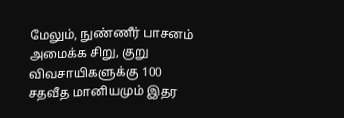மேலும், நுண்ணீர் பாசனம் அமைக்க சிறு, குறு விவசாயிகளுக்கு 100 சதவீத மானியமும் இதர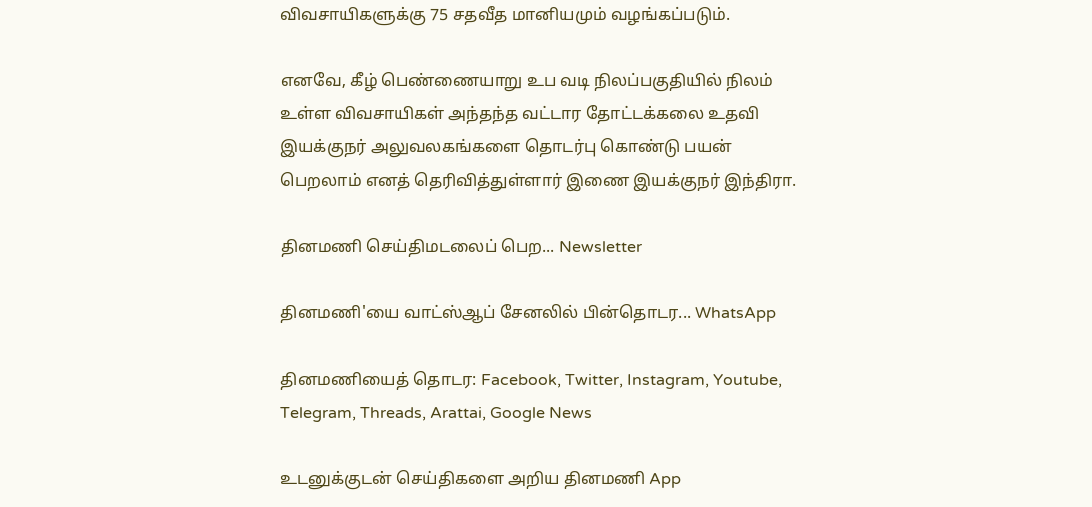விவசாயிகளுக்கு 75 சதவீத மானியமும் வழங்கப்படும்.

எனவே, கீழ் பெண்ணையாறு உப வடி நிலப்பகுதியில் நிலம் உள்ள விவசாயிகள் அந்தந்த வட்டார தோட்டக்கலை உதவி இயக்குநர் அலுவலகங்களை தொடர்பு கொண்டு பயன் பெறலாம் எனத் தெரிவித்துள்ளார் இணை இயக்குநர் இந்திரா.

தினமணி செய்திமடலைப் பெற... Newsletter

தினமணி'யை வாட்ஸ்ஆப் சேனலில் பின்தொடர... WhatsApp

தினமணியைத் தொடர: Facebook, Twitter, Instagram, Youtube, Telegram, Threads, Arattai, Google News

உடனுக்குடன் செய்திகளை அறிய தினமணி App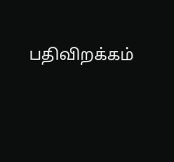பதிவிறக்கம்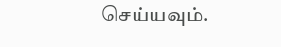செய்யவும்.